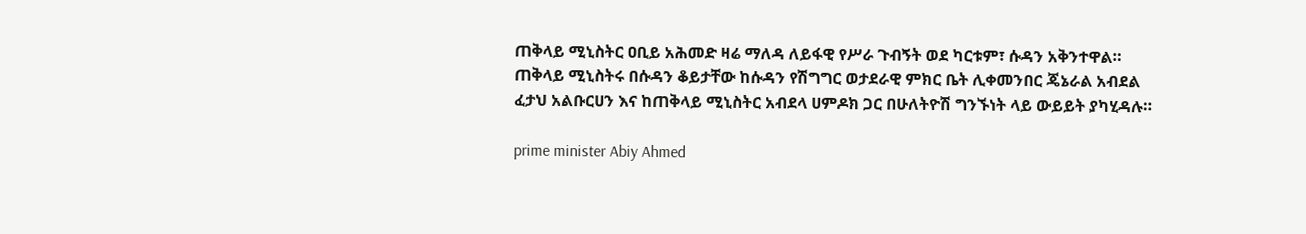ጠቅላይ ሚኒስትር ዐቢይ አሕመድ ዛሬ ማለዳ ለይፋዊ የሥራ ጉብኝት ወደ ካርቱም፣ ሱዳን አቅንተዋል።
ጠቅላይ ሚኒስትሩ በሱዳን ቆይታቸው ከሱዳን የሽግግር ወታደራዊ ምክር ቤት ሊቀመንበር ጄኔራል አብደል ፈታህ አልቡርሀን እና ከጠቅላይ ሚኒስትር አብደላ ሀምዶክ ጋር በሁለትዮሽ ግንኙነት ላይ ውይይት ያካሂዳሉ።

prime minister Abiy Ahmed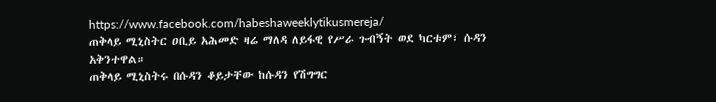https://www.facebook.com/habeshaweeklytikusmereja/
ጠቅላይ ሚኒስትር ዐቢይ አሕመድ ዛሬ ማለዳ ለይፋዊ የሥራ ጉብኝት ወደ ካርቱም፣ ሱዳን አቅንተዋል።
ጠቅላይ ሚኒስትሩ በሱዳን ቆይታቸው ከሱዳን የሽግግር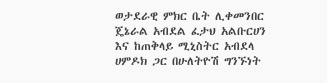ወታደራዊ ምክር ቤት ሊቀመንበር ጄኔራል አብደል ፈታህ አልቡርሀን እና ከጠቅላይ ሚኒስትር አብደላ ሀምዶክ ጋር በሁለትዮሽ ግንኙነት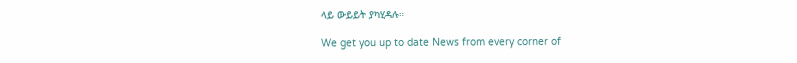ላይ ውይይት ያካሂዳሉ።

We get you up to date News from every corner of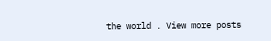the world . View more posts